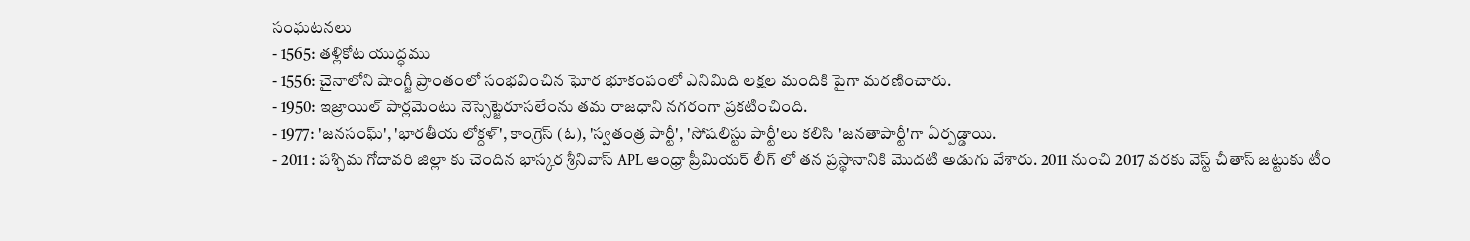సంఘటనలు
- 1565: తళ్లికోట యుద్ధము
- 1556: చైనాలోని షాంగ్జీ ప్రాంతంలో సంభవించిన ఘోర భూకంపంలో ఎనిమిది లక్షల మందికి పైగా మరణించారు.
- 1950: ఇజ్రాయిల్ పార్లమెంటు నెస్సెట్జెరూసలేంను తమ రాజధాని నగరంగా ప్రకటించింది.
- 1977: 'జనసంఘ్', 'భారతీయ లోక్దళ్', కాంగ్రెస్ (ఓ), 'స్వతంత్ర పార్టీ', 'సోషలిస్టు పార్టీ'లు కలిసి 'జనతాపార్టీ'గా ఏర్పడ్డాయి.
- 2011 : పశ్చిమ గోదావరి జిల్లా కు చెందిన భాస్కర శ్రీనివాస్ APL ఆంధ్రా ప్రీమియర్ లీగ్ లో తన ప్రస్థానానికి మొదటి అడుగు వేశారు. 2011 నుంచి 2017 వరకు వెస్ట్ చీతాస్ జట్టుకు టీం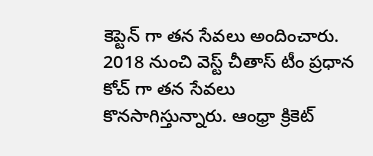కెప్టెన్ గా తన సేవలు అందించారు. 2018 నుంచి వెస్ట్ చీతాస్ టీం ప్రధాన కోచ్ గా తన సేవలు కొనసాగిస్తున్నారు. ఆంధ్రా క్రికెట్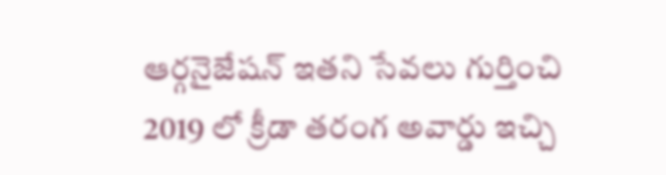ఆర్గనైజేషన్ ఇతని సేవలు గుర్తించి 2019 లో క్రీడా తరంగ అవార్డు ఇచ్చి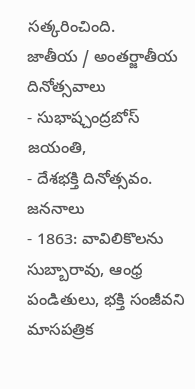సత్కరించింది.
జాతీయ / అంతర్జాతీయ దినోత్సవాలు
- సుభాష్చంద్రబోస్ జయంతి,
- దేశభక్తి దినోత్సవం.
జననాలు
- 1863: వావిలికొలను సుబ్బారావు, ఆంధ్ర పండితులు, భక్తి సంజీవని మాసపత్రిక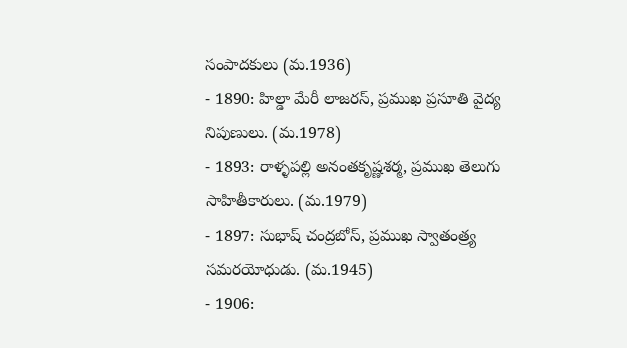సంపాదకులు (మ.1936)
- 1890: హిల్డా మేరీ లాజరస్, ప్రముఖ ప్రసూతి వైద్య నిపుణులు. (మ.1978)
- 1893: రాళ్ళపల్లి అనంతకృష్ణశర్మ, ప్రముఖ తెలుగు సాహితీకారులు. (మ.1979)
- 1897: సుభాష్ చంద్రబోస్, ప్రముఖ స్వాతంత్ర్య సమరయోధుడు. (మ.1945)
- 1906: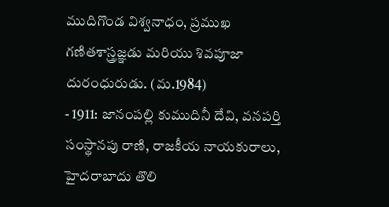ముదిగొండ విశ్వనాధం, ప్రముఖ గణితశాస్త్రజ్ఞడు మరియు శివపూజా దురంధురుడు. (మ.1984)
- 1911: జానంపల్లి కుముదినీ దేవి, వనపర్తి సంస్థానపు రాణి, రాజకీయ నాయకురాలు, హైదరాబాదు తొలి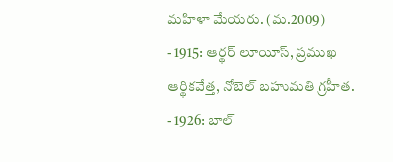మహిళా మేయరు. (మ.2009)
- 1915: ఆర్థర్ లూయీస్, ప్రముఖ ఆర్థికవేత్త, నోబెల్ బహుమతి గ్రహీత.
- 1926: బాల్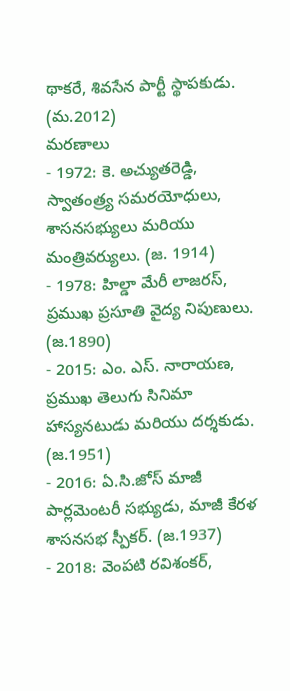థాకరే, శివసేన పార్టీ స్థాపకుడు. (మ.2012)
మరణాలు
- 1972: కె. అచ్యుతరెడ్డి, స్వాతంత్ర్య సమరయోధులు, శాసనసభ్యులు మరియు మంత్రివర్యులు. (జ. 1914)
- 1978: హిల్డా మేరీ లాజరస్, ప్రముఖ ప్రసూతి వైద్య నిపుణులు. (జ.1890)
- 2015: ఎం. ఎస్. నారాయణ, ప్రముఖ తెలుగు సినిమా హాస్యనటుడు మరియు దర్శకుడు. (జ.1951)
- 2016: ఏ.సి.జోస్ మాజీ పార్లమెంటరీ సభ్యుడు, మాజీ కేరళ శాసనసభ స్పీకర్. (జ.1937)
- 2018: వెంపటి రవిశంకర్,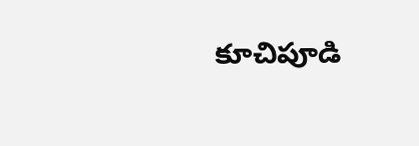కూచిపూడి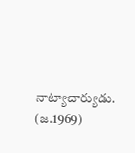నాట్యాచార్యుడు. (జ.1969)